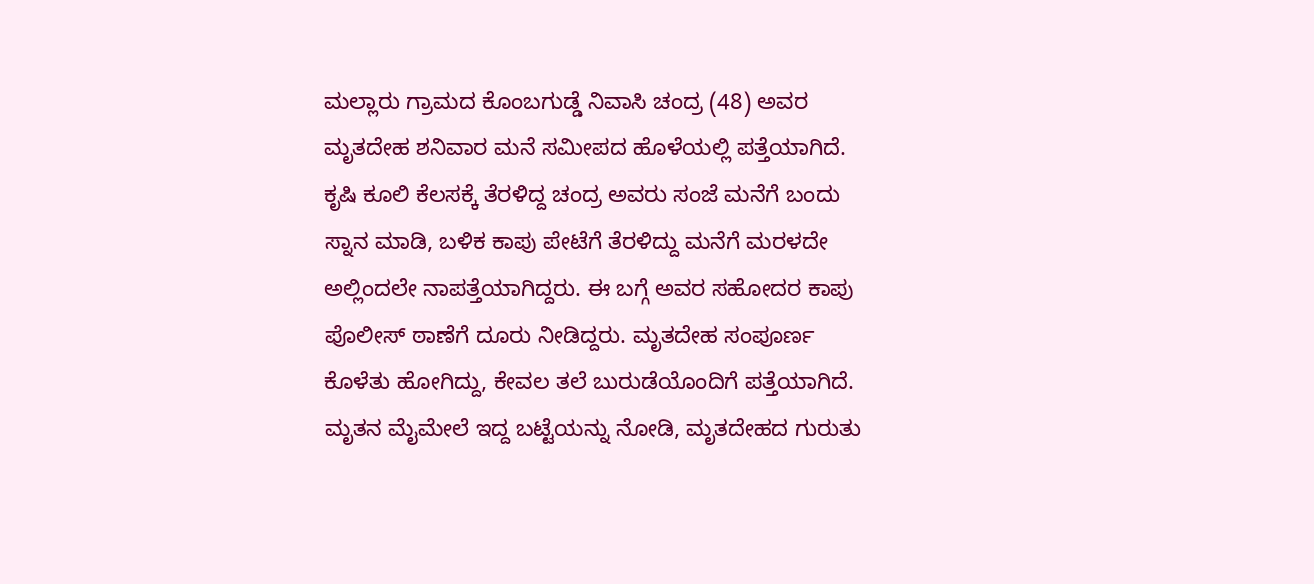ಮಲ್ಲಾರು ಗ್ರಾಮದ ಕೊಂಬಗುಡ್ಡೆ ನಿವಾಸಿ ಚಂದ್ರ (48) ಅವರ ಮೃತದೇಹ ಶನಿವಾರ ಮನೆ ಸಮೀಪದ ಹೊಳೆಯಲ್ಲಿ ಪತ್ತೆಯಾಗಿದೆ. ಕೃಷಿ ಕೂಲಿ ಕೆಲಸಕ್ಕೆ ತೆರಳಿದ್ದ ಚಂದ್ರ ಅವರು ಸಂಜೆ ಮನೆಗೆ ಬಂದು ಸ್ನಾನ ಮಾಡಿ, ಬಳಿಕ ಕಾಪು ಪೇಟೆಗೆ ತೆರಳಿದ್ದು ಮನೆಗೆ ಮರಳದೇ ಅಲ್ಲಿಂದಲೇ ನಾಪತ್ತೆಯಾಗಿದ್ದರು. ಈ ಬಗ್ಗೆ ಅವರ ಸಹೋದರ ಕಾಪು ಪೊಲೀಸ್ ಠಾಣೆಗೆ ದೂರು ನೀಡಿದ್ದರು. ಮೃತದೇಹ ಸಂಪೂರ್ಣ ಕೊಳೆತು ಹೋಗಿದ್ದು, ಕೇವಲ ತಲೆ ಬುರುಡೆಯೊಂದಿಗೆ ಪತ್ತೆಯಾಗಿದೆ. ಮೃತನ ಮೈಮೇಲೆ ಇದ್ದ ಬಟ್ಟೆಯನ್ನು ನೋಡಿ, ಮೃತದೇಹದ ಗುರುತು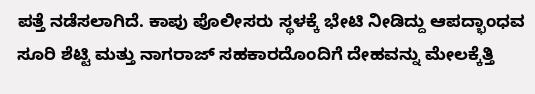ಪತ್ತೆ ನಡೆಸಲಾಗಿದೆ. ಕಾಪು ಪೊಲೀಸರು ಸ್ಥಳಕ್ಕೆ ಭೇಟಿ ನೀಡಿದ್ದು ಆಪದ್ಭಾಂಧವ ಸೂರಿ ಶೆಟ್ಟಿ ಮತ್ತು ನಾಗರಾಜ್ ಸಹಕಾರದೊಂದಿಗೆ ದೇಹವನ್ನು ಮೇಲಕ್ಕೆತ್ತಿ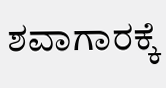ಶವಾಗಾರಕ್ಕೆ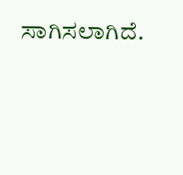ಸಾಗಿಸಲಾಗಿದೆ.